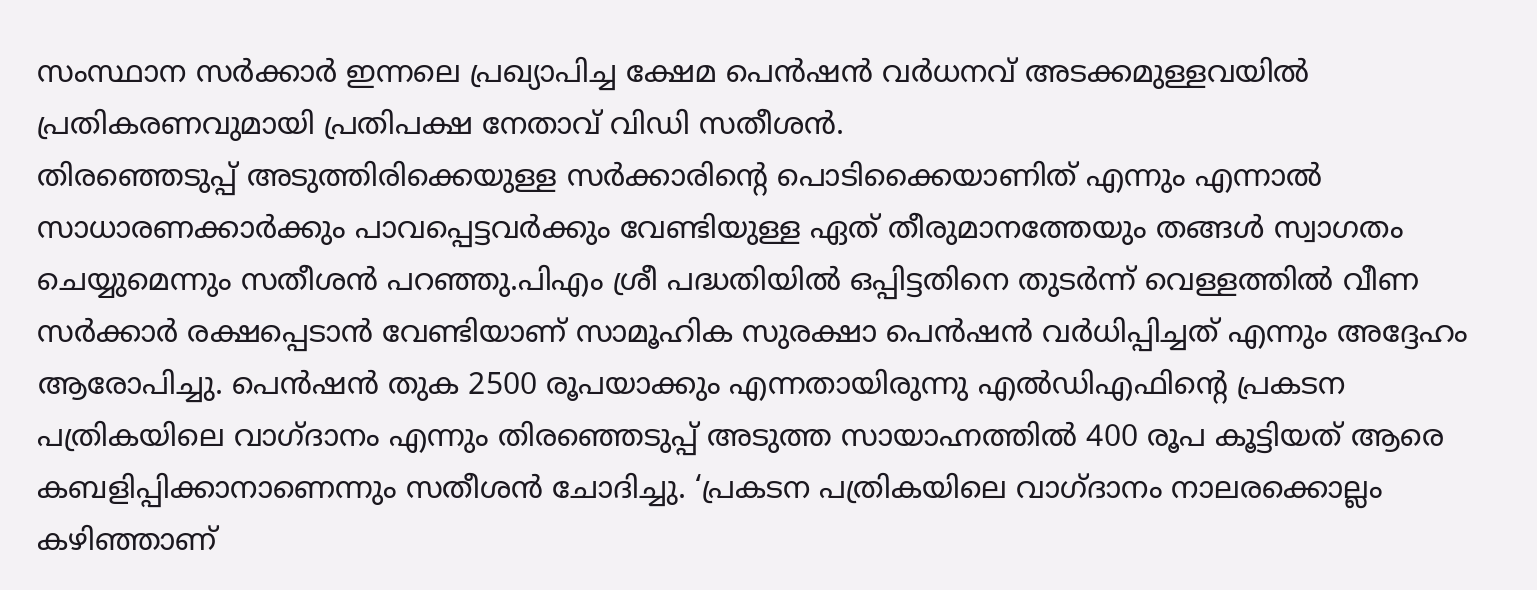സംസ്ഥാന സർക്കാർ ഇന്നലെ പ്രഖ്യാപിച്ച ക്ഷേമ പെൻഷൻ വർധനവ് അടക്കമുള്ളവയിൽ പ്രതികരണവുമായി പ്രതിപക്ഷ നേതാവ് വിഡി സതീശൻ.
തിരഞ്ഞെടുപ്പ് അടുത്തിരിക്കെയുള്ള സർക്കാരിൻ്റെ പൊടിക്കൈയാണിത് എന്നും എന്നാൽ സാധാരണക്കാർക്കും പാവപ്പെട്ടവർക്കും വേണ്ടിയുള്ള ഏത് തീരുമാനത്തേയും തങ്ങൾ സ്വാഗതം ചെയ്യുമെന്നും സതീശൻ പറഞ്ഞു.പിഎം ശ്രീ പദ്ധതിയിൽ ഒപ്പിട്ടതിനെ തുടർന്ന് വെള്ളത്തിൽ വീണ സർക്കാർ രക്ഷപ്പെടാൻ വേണ്ടിയാണ് സാമൂഹിക സുരക്ഷാ പെൻഷൻ വർധിപ്പിച്ചത് എന്നും അദ്ദേഹം ആരോപിച്ചു. പെൻഷൻ തുക 2500 രൂപയാക്കും എന്നതായിരുന്നു എൽഡിഎഫിൻ്റെ പ്രകടന പത്രികയിലെ വാഗ്ദാനം എന്നും തിരഞ്ഞെടുപ്പ് അടുത്ത സായാഹ്നത്തിൽ 400 രൂപ കൂട്ടിയത് ആരെ കബളിപ്പിക്കാനാണെന്നും സതീശൻ ചോദിച്ചു. ‘പ്രകടന പത്രികയിലെ വാഗ്ദാനം നാലരക്കൊല്ലം കഴിഞ്ഞാണ്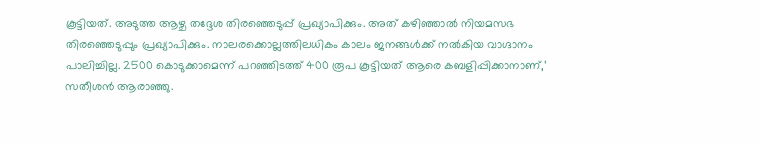കൂട്ടിയത്. അടുത്ത ആഴ്ച തദ്ദേശ തിരഞ്ഞെടുപ്പ് പ്രഖ്യാപിക്കും. അത് കഴിഞ്ഞാൽ നിയമസഭ തിരഞ്ഞെടുപ്പും പ്രഖ്യാപിക്കും. നാലരക്കൊല്ലത്തിലധികം കാലം ജനങ്ങൾക്ക് നൽകിയ വാഗ്ദാനം പാലിച്ചില്ല. 2500 കൊടുക്കാമെന്ന് പറഞ്ഞിടത്ത് 400 രൂപ കൂട്ടിയത് ആരെ കബളിപ്പിക്കാനാണ്,’ സതീശൻ ആരാഞ്ഞു.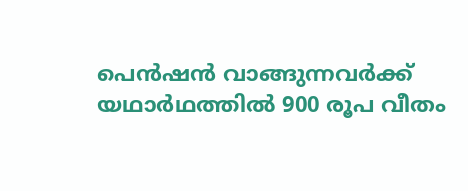പെൻഷൻ വാങ്ങുന്നവർക്ക് യഥാർഥത്തിൽ 900 രൂപ വീതം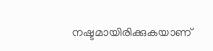നഷ്ടമായിരിക്കുകയാണ്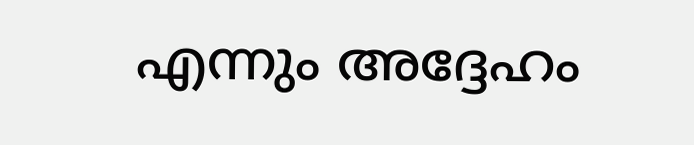എന്നും അദ്ദേഹം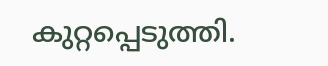കുറ്റപ്പെടുത്തി.